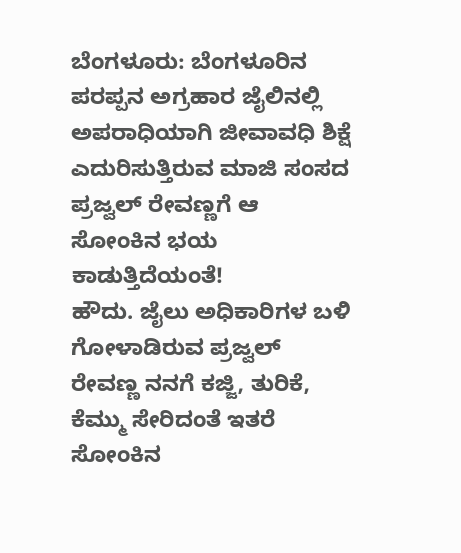ಬೆಂಗಳೂರು: ಬೆಂಗಳೂರಿನ ಪರಪ್ಪನ ಅಗ್ರಹಾರ ಜೈಲಿನಲ್ಲಿ ಅಪರಾಧಿಯಾಗಿ ಜೀವಾವಧಿ ಶಿಕ್ಷೆ ಎದುರಿಸುತ್ತಿರುವ ಮಾಜಿ ಸಂಸದ ಪ್ರಜ್ವಲ್ ರೇವಣ್ಣಗೆ ಆ ಸೋಂಕಿನ ಭಯ ಕಾಡುತ್ತಿದೆಯಂತೆ!
ಹೌದು. ಜೈಲು ಅಧಿಕಾರಿಗಳ ಬಳಿ ಗೋಳಾಡಿರುವ ಪ್ರಜ್ವಲ್ ರೇವಣ್ಣ ನನಗೆ ಕಜ್ಜಿ, ತುರಿಕೆ, ಕೆಮ್ಮು ಸೇರಿದಂತೆ ಇತರೆ ಸೋಂಕಿನ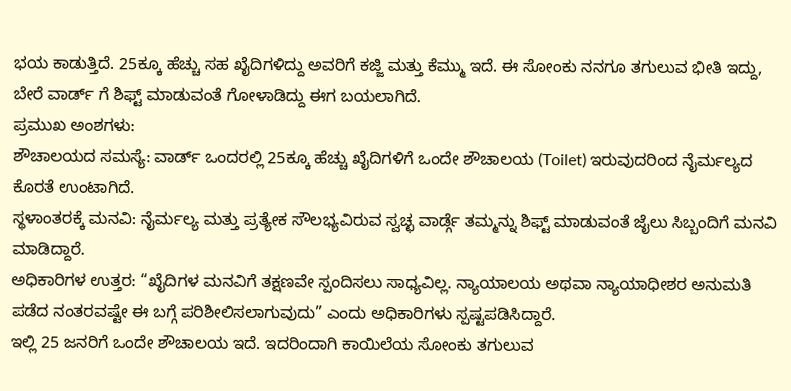ಭಯ ಕಾಡುತ್ತಿದೆ. 25ಕ್ಕೂ ಹೆಚ್ಚು ಸಹ ಖೈದಿಗಳಿದ್ದು ಅವರಿಗೆ ಕಜ್ಜಿ ಮತ್ತು ಕೆಮ್ಮು ಇದೆ. ಈ ಸೋಂಕು ನನಗೂ ತಗುಲುವ ಭೀತಿ ಇದ್ದು, ಬೇರೆ ವಾರ್ಡ್ ಗೆ ಶಿಫ್ಟ್ ಮಾಡುವಂತೆ ಗೋಳಾಡಿದ್ದು ಈಗ ಬಯಲಾಗಿದೆ.
ಪ್ರಮುಖ ಅಂಶಗಳು:
ಶೌಚಾಲಯದ ಸಮಸ್ಯೆ: ವಾರ್ಡ್ ಒಂದರಲ್ಲಿ 25ಕ್ಕೂ ಹೆಚ್ಚು ಖೈದಿಗಳಿಗೆ ಒಂದೇ ಶೌಚಾಲಯ (Toilet) ಇರುವುದರಿಂದ ನೈರ್ಮಲ್ಯದ ಕೊರತೆ ಉಂಟಾಗಿದೆ.
ಸ್ಥಳಾಂತರಕ್ಕೆ ಮನವಿ: ನೈರ್ಮಲ್ಯ ಮತ್ತು ಪ್ರತ್ಯೇಕ ಸೌಲಭ್ಯವಿರುವ ಸ್ವಚ್ಛ ವಾರ್ಡ್ಗೆ ತಮ್ಮನ್ನು ಶಿಫ್ಟ್ ಮಾಡುವಂತೆ ಜೈಲು ಸಿಬ್ಬಂದಿಗೆ ಮನವಿ ಮಾಡಿದ್ದಾರೆ.
ಅಧಿಕಾರಿಗಳ ಉತ್ತರ: “ಖೈದಿಗಳ ಮನವಿಗೆ ತಕ್ಷಣವೇ ಸ್ಪಂದಿಸಲು ಸಾಧ್ಯವಿಲ್ಲ. ನ್ಯಾಯಾಲಯ ಅಥವಾ ನ್ಯಾಯಾಧೀಶರ ಅನುಮತಿ ಪಡೆದ ನಂತರವಷ್ಟೇ ಈ ಬಗ್ಗೆ ಪರಿಶೀಲಿಸಲಾಗುವುದು” ಎಂದು ಅಧಿಕಾರಿಗಳು ಸ್ಪಷ್ಟಪಡಿಸಿದ್ದಾರೆ.
ಇಲ್ಲಿ 25 ಜನರಿಗೆ ಒಂದೇ ಶೌಚಾಲಯ ಇದೆ. ಇದರಿಂದಾಗಿ ಕಾಯಿಲೆಯ ಸೋಂಕು ತಗುಲುವ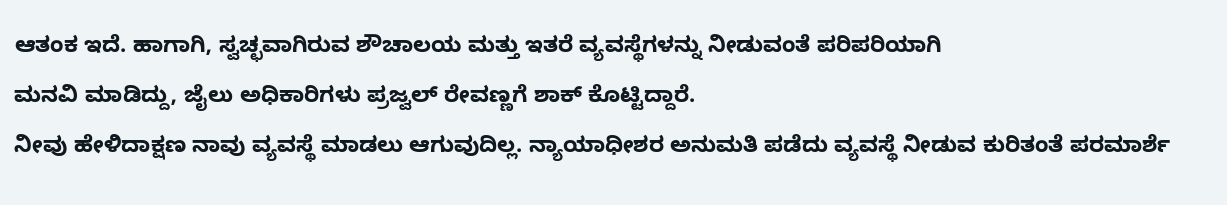ಆತಂಕ ಇದೆ. ಹಾಗಾಗಿ, ಸ್ವಚ್ಛವಾಗಿರುವ ಶೌಚಾಲಯ ಮತ್ತು ಇತರೆ ವ್ಯವಸ್ಥೆಗಳನ್ನು ನೀಡುವಂತೆ ಪರಿಪರಿಯಾಗಿ
ಮನವಿ ಮಾಡಿದ್ದು, ಜೈಲು ಅಧಿಕಾರಿಗಳು ಪ್ರಜ್ವಲ್ ರೇವಣ್ಣಗೆ ಶಾಕ್ ಕೊಟ್ಟಿದ್ದಾರೆ.
ನೀವು ಹೇಳಿದಾಕ್ಷಣ ನಾವು ವ್ಯವಸ್ಥೆ ಮಾಡಲು ಆಗುವುದಿಲ್ಲ. ನ್ಯಾಯಾಧೀಶರ ಅನುಮತಿ ಪಡೆದು ವ್ಯವಸ್ಥೆ ನೀಡುವ ಕುರಿತಂತೆ ಪರಮಾರ್ಶೆ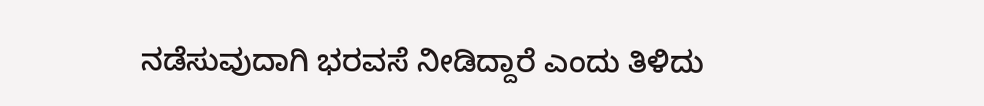ನಡೆಸುವುದಾಗಿ ಭರವಸೆ ನೀಡಿದ್ದಾರೆ ಎಂದು ತಿಳಿದು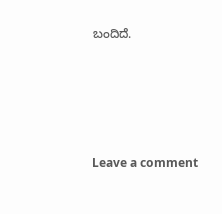ಬಂದಿದೆ.





Leave a comment